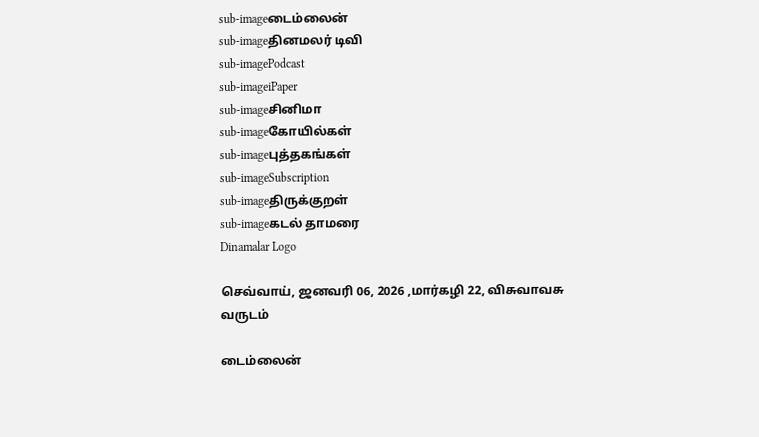sub-imageடைம்லைன்
sub-imageதினமலர் டிவி
sub-imagePodcast
sub-imageiPaper
sub-imageசினிமா
sub-imageகோயில்கள்
sub-imageபுத்தகங்கள்
sub-imageSubscription
sub-imageதிருக்குறள்
sub-imageகடல் தாமரை
Dinamalar Logo

செவ்வாய், ஜனவரி 06, 2026 ,மார்கழி 22, விசுவாவசு வருடம்

டைம்லைன்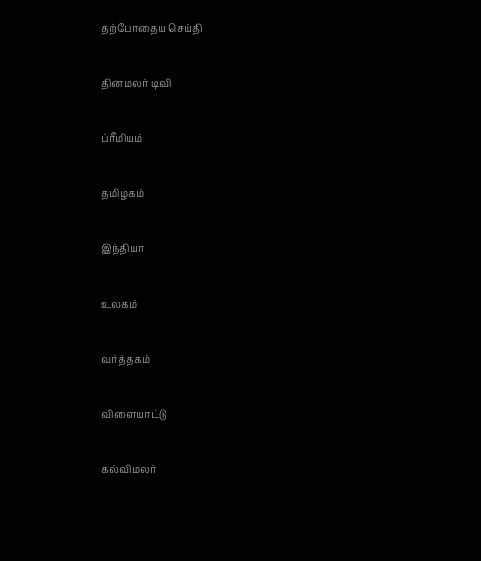தற்போதைய செய்தி


தினமலர் டிவி


ப்ரீமியம்


தமிழகம்


இந்தியா


உலகம்


வர்த்தகம்


விளையாட்டு


கல்விமலர்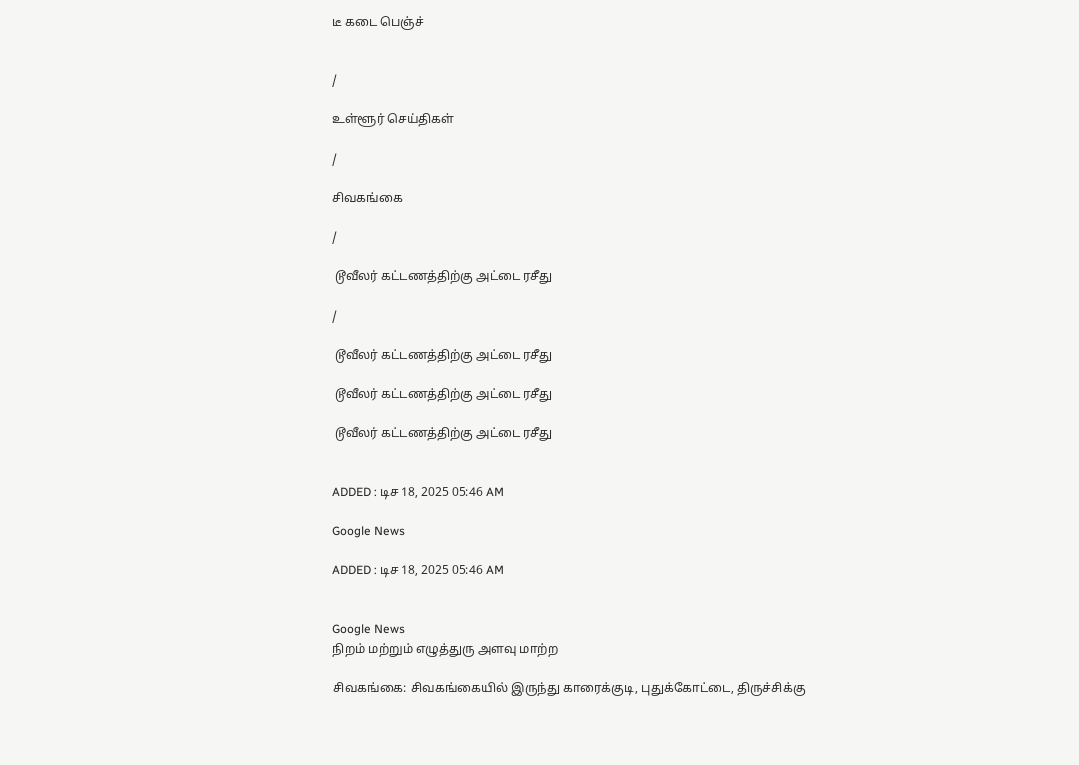டீ கடை பெஞ்ச்


/

உள்ளூர் செய்திகள்

/

சிவகங்கை

/

 டூவீலர் கட்டணத்திற்கு அட்டை ரசீது

/

 டூவீலர் கட்டணத்திற்கு அட்டை ரசீது

 டூவீலர் கட்டணத்திற்கு அட்டை ரசீது

 டூவீலர் கட்டணத்திற்கு அட்டை ரசீது


ADDED : டிச 18, 2025 05:46 AM

Google News

ADDED : டிச 18, 2025 05:46 AM


Google News
நிறம் மற்றும் எழுத்துரு அளவு மாற்ற

சிவகங்கை: சிவகங்கையில் இருந்து காரைக்குடி, புதுக்கோட்டை, திருச்சிக்கு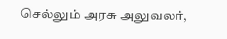செல்லும் அரசு அலுவலர்,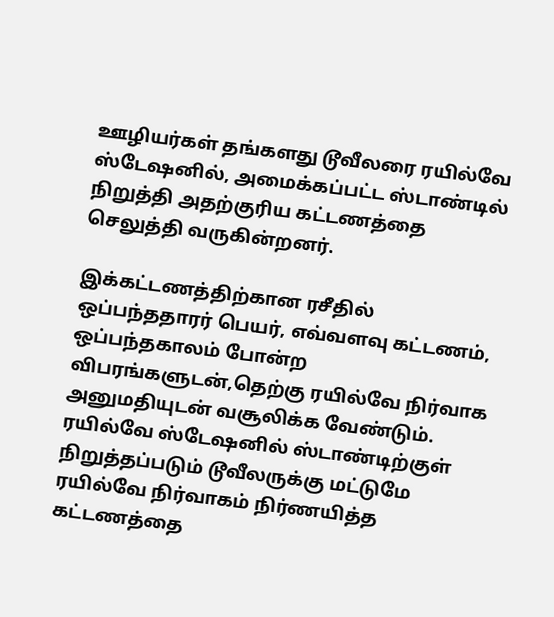ஊழியர்கள் தங்களது டூவீலரை ரயில்வே ஸ்டேஷனில், அமைக்கப்பட்ட ஸ்டாண்டில் நிறுத்தி அதற்குரிய கட்டணத்தை செலுத்தி வருகின்றனர்.

இக்கட்டணத்திற்கான ரசீதில் ஒப்பந்ததாரர் பெயர், எவ்வளவு கட்டணம், ஒப்பந்தகாலம் போன்ற விபரங்களுடன்,தெற்கு ரயில்வே நிர்வாக அனுமதியுடன் வசூலிக்க வேண்டும். ரயில்வே ஸ்டேஷனில் ஸ்டாண்டிற்குள் நிறுத்தப்படும் டூவீலருக்கு மட்டுமே ரயில்வே நிர்வாகம் நிர்ணயித்த கட்டணத்தை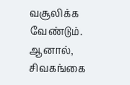வசூலிக்க வேண்டும். ஆனால், சிவகங்கை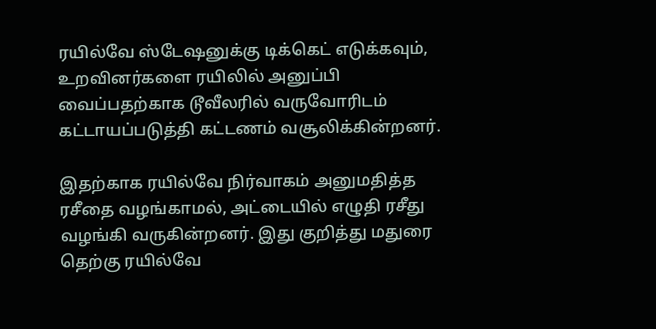ரயில்வே ஸ்டேஷனுக்கு டிக்கெட் எடுக்கவும், உறவினர்களை ரயிலில் அனுப்பி வைப்பதற்காக டூவீலரில் வருவோரிடம் கட்டாயப்படுத்தி கட்டணம் வசூலிக்கின்றனர்.

இதற்காக ரயில்வே நிர்வாகம் அனுமதித்த ரசீதை வழங்காமல், அட்டையில் எழுதி ரசீது வழங்கி வருகின்றனர். இது குறித்து மதுரை தெற்கு ரயில்வே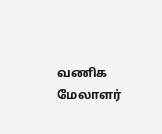வணிக மேலாளர்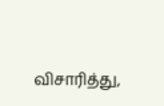விசாரித்து,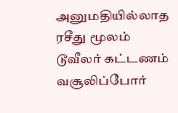அனுமதியில்லாத ரசீது மூலம் டூவீலர் கட்டணம் வசூலிப்போர்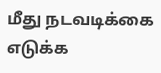மீது நடவடிக்கை எடுக்க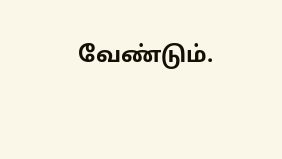வேண்டும்.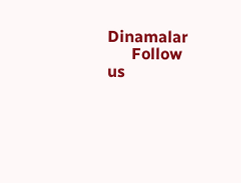Dinamalar
      Follow us